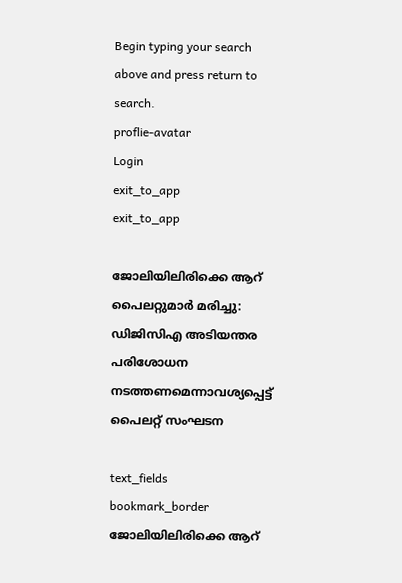Begin typing your search above and press return to search.
proflie-avatar
Login
exit_to_app
exit_to_app

ജോലിയിലിരിക്കെ ആറ് പൈലറ്റുമാർ മരിച്ചു: ഡിജിസിഎ അടിയന്തര പരിശോധന നടത്തണമെന്നാവശ്യപ്പെട്ട് പൈലറ്റ് സംഘടന

text_fields
bookmark_border
ജോലിയിലിരിക്കെ ആറ്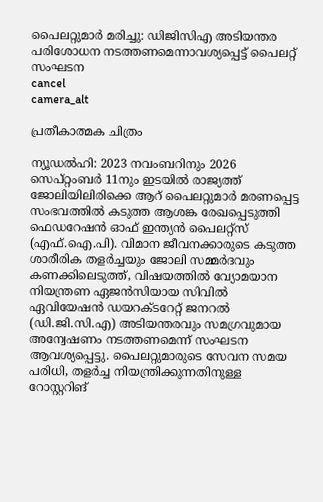പൈലറ്റുമാർ മരിച്ചു: ഡിജിസിഎ അടിയന്തര പരിശോധന നടത്തണമെന്നാവശ്യപ്പെട്ട് പൈലറ്റ് സംഘടന
cancel
camera_alt

പ്രതീകാത്മക ചിത്രം

ന്യൂഡൽഹി: 2023 നവംബറിനും 2026 സെപ്റ്റംബർ 11നും ഇടയിൽ രാജ്യത്ത് ജോലിയിലിരിക്കെ ആറ് പൈലറ്റുമാർ മരണപ്പെട്ട സംഭവത്തിൽ കടുത്ത ആശങ്ക രേഖപ്പെടുത്തി ഫെഡറേഷൻ ഓഫ് ഇന്ത്യൻ പൈലറ്റ്സ് (എഫ്.ഐ.പി). വിമാന ജീവനക്കാരുടെ കടുത്ത ശാരീരിക തളർച്ചയും ജോലി സമ്മർദവും കണക്കിലെടുത്ത്, വിഷയത്തിൽ വ്യോമയാന നിയന്ത്രണ ഏജൻസിയായ സിവിൽ ഏവിയേഷൻ ഡയറക്ടറേറ്റ് ജനറൽ (ഡി.ജി.സി.എ) അടിയന്തരവും സമഗ്രവുമായ അന്വേഷണം നടത്തണമെന്ന് സംഘടന ആവശ്യപ്പെട്ടു. പൈലറ്റുമാരുടെ സേവന സമയ പരിധി, തളർച്ച നിയന്ത്രിക്കുന്നതിനുള്ള റോസ്റ്ററിങ്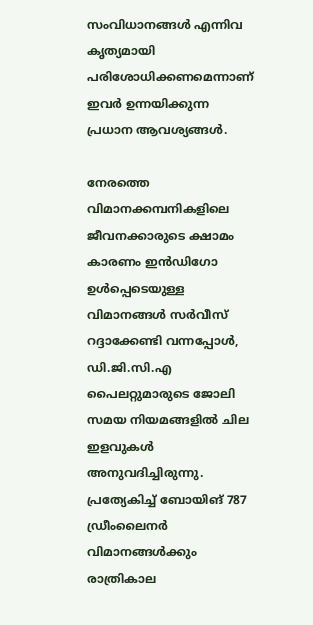സംവിധാനങ്ങൾ എന്നിവ കൃത്യമായി പരിശോധിക്കണമെന്നാണ് ഇവർ ഉന്നയിക്കുന്ന പ്രധാന ആവശ്യങ്ങൾ.

നേരത്തെ വിമാനക്കമ്പനികളിലെ ജീവനക്കാരുടെ ക്ഷാമം കാരണം ഇൻഡിഗോ ഉൾപ്പെടെയുള്ള വിമാനങ്ങൾ സർവീസ് റദ്ദാക്കേണ്ടി വന്നപ്പോൾ, ഡി.ജി.സി.എ പൈലറ്റുമാരുടെ ജോലി സമയ നിയമങ്ങളിൽ ചില ഇളവുകൾ അനുവദിച്ചിരുന്നു. പ്രത്യേകിച്ച് ബോയിങ് 787 ഡ്രീംലൈനർ വിമാനങ്ങൾക്കും രാത്രികാല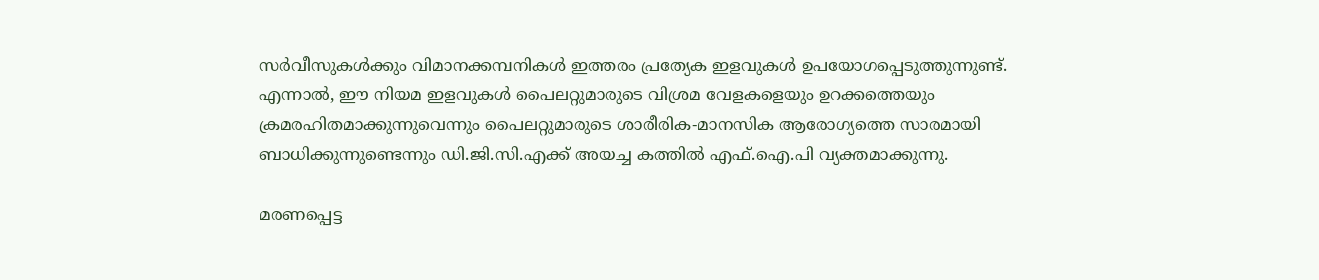സർവീസുകൾക്കും വിമാനക്കമ്പനികൾ ഇത്തരം പ്രത്യേക ഇളവുകൾ ഉപയോഗപ്പെടുത്തുന്നുണ്ട്. എന്നാൽ, ഈ നിയമ ഇളവുകൾ പൈലറ്റുമാരുടെ വിശ്രമ വേളകളെയും ഉറക്കത്തെയും ക്രമരഹിതമാക്കുന്നുവെന്നും പൈലറ്റുമാരുടെ ശാരീരിക-മാനസിക ആരോഗ്യത്തെ സാരമായി ബാധിക്കുന്നുണ്ടെന്നും ഡി.ജി.സി.എക്ക് അയച്ച കത്തിൽ എഫ്.ഐ.പി വ്യക്തമാക്കുന്നു.

മരണപ്പെട്ട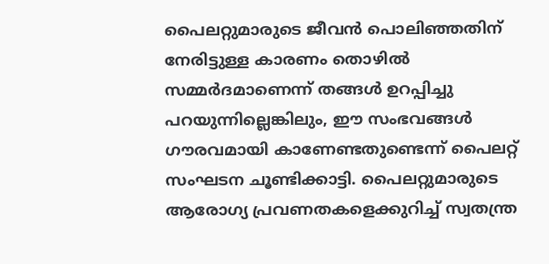പൈലറ്റുമാരുടെ ജീവൻ പൊലിഞ്ഞതിന് നേരിട്ടുള്ള കാരണം തൊഴിൽ സമ്മർദമാണെന്ന് തങ്ങൾ ഉറപ്പിച്ചു പറയുന്നില്ലെങ്കിലും, ഈ സംഭവങ്ങൾ ഗൗരവമായി കാണേണ്ടതുണ്ടെന്ന് പൈലറ്റ് സംഘടന ചൂണ്ടിക്കാട്ടി. പൈലറ്റുമാരുടെ ആരോഗ്യ പ്രവണതകളെക്കുറിച്ച് സ്വതന്ത്ര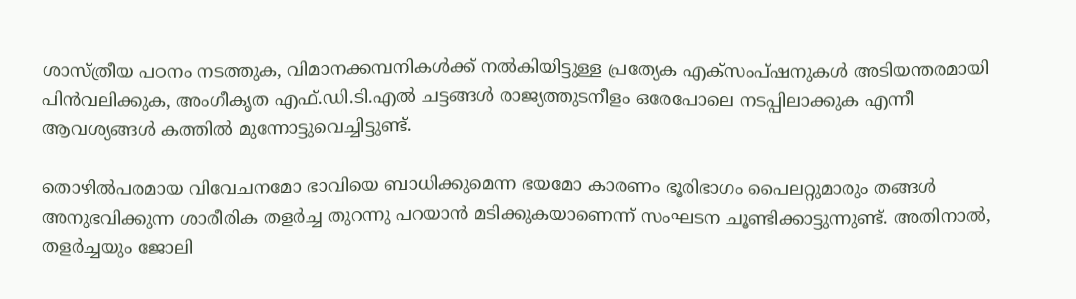ശാസ്ത്രീയ പഠനം നടത്തുക, വിമാനക്കമ്പനികൾക്ക് നൽകിയിട്ടുള്ള പ്രത്യേക എക്സംപ്ഷനുകൾ അടിയന്തരമായി പിൻവലിക്കുക, അംഗീകൃത എഫ്.ഡി.ടി.എൽ ചട്ടങ്ങൾ രാജ്യത്തുടനീളം ഒരേപോലെ നടപ്പിലാക്കുക എന്നീ ആവശ്യങ്ങൾ കത്തിൽ മുന്നോട്ടുവെച്ചിട്ടുണ്ട്.

തൊഴിൽപരമായ വിവേചനമോ ഭാവിയെ ബാധിക്കുമെന്ന ഭയമോ കാരണം ഭൂരിഭാഗം പൈലറ്റുമാരും തങ്ങൾ അനുഭവിക്കുന്ന ശാരീരിക തളർച്ച തുറന്നു പറയാൻ മടിക്കുകയാണെന്ന് സംഘടന ചൂണ്ടിക്കാട്ടുന്നുണ്ട്. അതിനാൽ, തളർച്ചയും ജോലി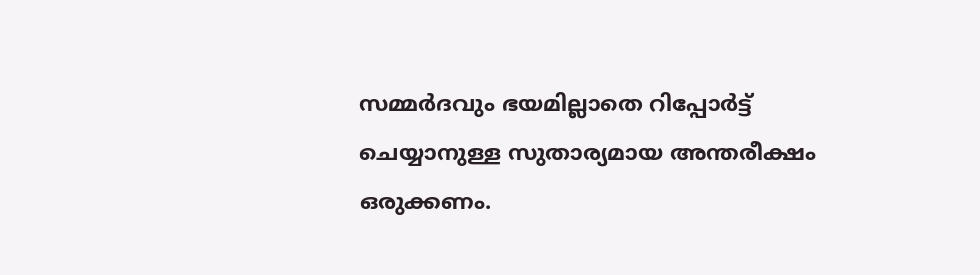സമ്മർദവും ഭയമില്ലാതെ റിപ്പോർട്ട് ചെയ്യാനുള്ള സുതാര്യമായ അന്തരീക്ഷം ഒരുക്കണം.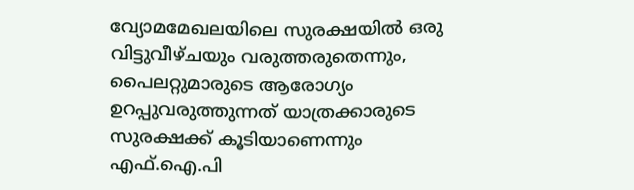വ്യോമമേഖലയിലെ സുരക്ഷയിൽ ഒരു വിട്ടുവീഴ്ചയും വരുത്തരുതെന്നും, പൈലറ്റുമാരുടെ ആരോഗ്യം ഉറപ്പുവരുത്തുന്നത് യാത്രക്കാരുടെ സുരക്ഷക്ക് കൂടിയാണെന്നും എഫ്.ഐ.പി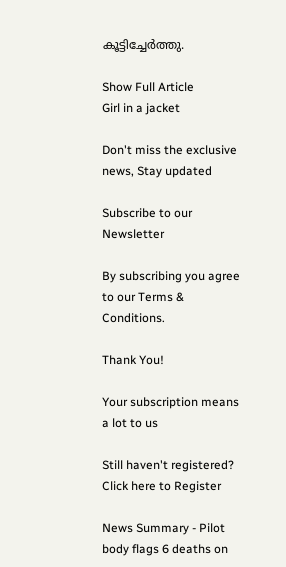കൂട്ടിച്ചേർത്തു.

Show Full Article
Girl in a jacket

Don't miss the exclusive news, Stay updated

Subscribe to our Newsletter

By subscribing you agree to our Terms & Conditions.

Thank You!

Your subscription means a lot to us

Still haven't registered? Click here to Register

News Summary - Pilot body flags 6 deaths on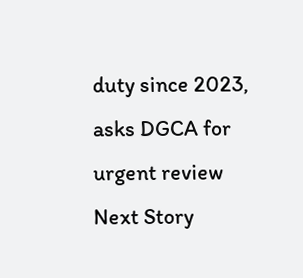duty since 2023, asks DGCA for urgent review
Next Story